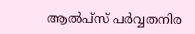ആല്‍പ്‌സ് പര്‍വ്വതനിര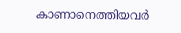കാണാനെത്തിയവര്‍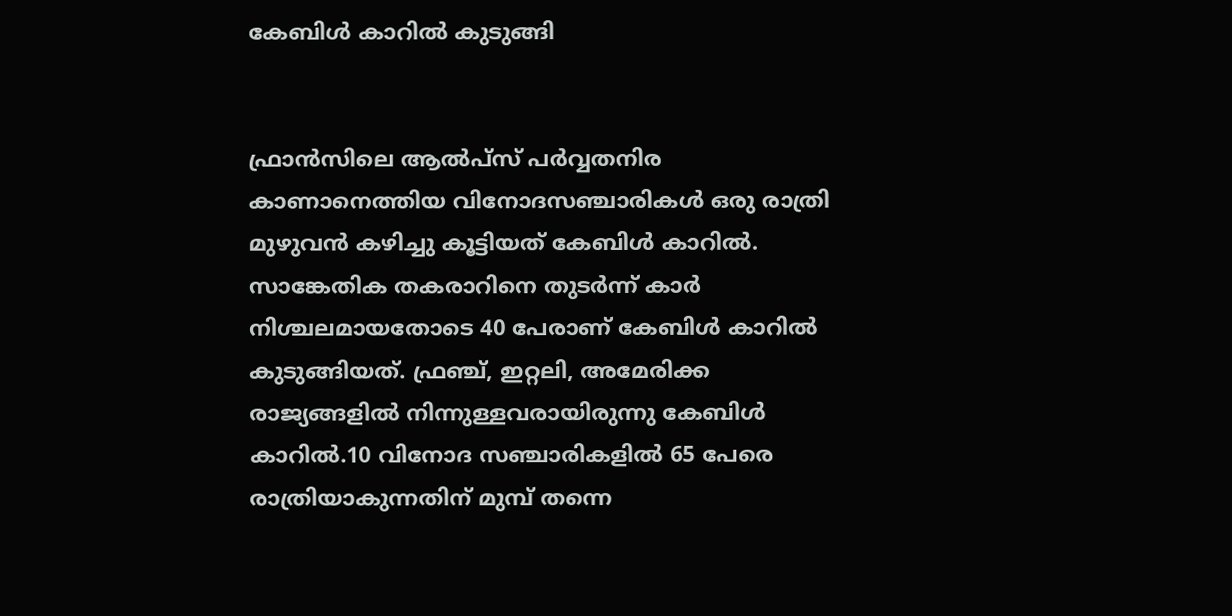കേബിള്‍ കാറില്‍ കുടുങ്ങി


ഫ്രാന്‍സിലെ ആല്‍പ്‌സ് പര്‍വ്വതനിര കാണാനെത്തിയ വിനോദസഞ്ചാരികള്‍ ഒരു രാത്രി മുഴുവന്‍ കഴിച്ചു കൂട്ടിയത് കേബിള്‍ കാറില്‍. സാങ്കേതിക തകരാറിനെ തുടര്‍ന്ന് കാര്‍ നിശ്ചലമായതോടെ 40 പേരാണ് കേബിള്‍ കാറില്‍ കുടുങ്ങിയത്. ഫ്രഞ്ച്, ഇറ്റലി, അമേരിക്ക രാജ്യങ്ങളില്‍ നിന്നുള്ളവരായിരുന്നു കേബിള്‍ കാറില്‍.10 വിനോദ സഞ്ചാരികളില്‍ 65 പേരെ രാത്രിയാകുന്നതിന് മുമ്പ് തന്നെ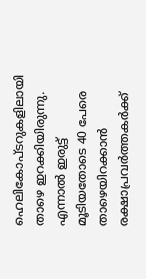ഹെലികോപ്ടറുകളിലായി താഴെ ഇറക്കിയിരുന്നു. എന്നാല്‍ ഇരുട്ട് മൂടിയതോടെ 40 പേരെ താഴെയിറക്കാന്‍ രക്ഷാപ്രവര്‍ത്തകര്‍ക്ക്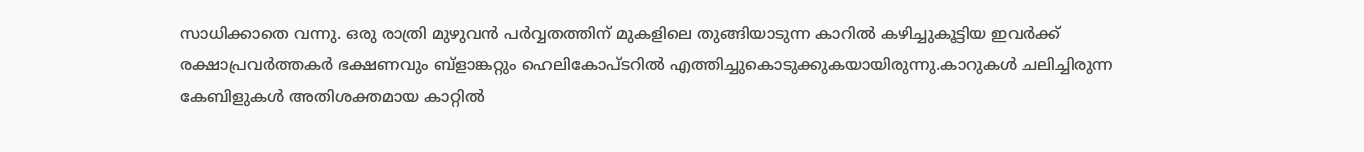സാധിക്കാതെ വന്നു. ഒരു രാത്രി മുഴുവന്‍ പര്‍വ്വതത്തിന് മുകളിലെ തുങ്ങിയാടുന്ന കാറില്‍ കഴിച്ചുകൂട്ടിയ ഇവര്‍ക്ക് രക്ഷാപ്രവര്‍ത്തകര്‍ ഭക്ഷണവും ബ്‌ളാങ്കറ്റും ഹെലികോപ്ടറില്‍ എത്തിച്ചുകൊടുക്കുകയായിരുന്നു.കാറുകള്‍ ചലിച്ചിരുന്ന കേബിളുകള്‍ അതിശക്തമായ കാറ്റില്‍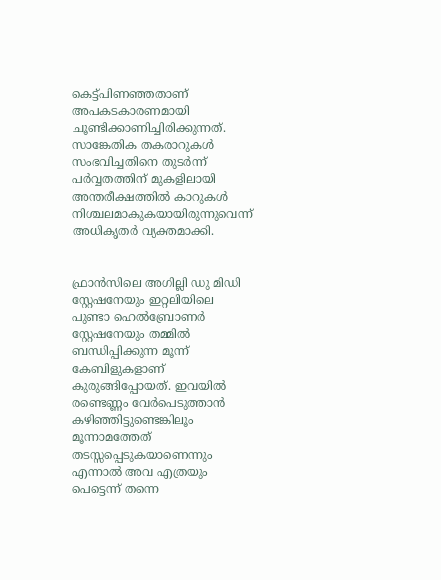കെട്ട്പിണഞ്ഞതാണ് അപകടകാരണമായി ചൂണ്ടിക്കാണിച്ചിരിക്കുന്നത്. സാങ്കേതിക തകരാറുകള്‍ സംഭവിച്ചതിനെ തുടര്‍ന്ന് പര്‍വ്വതത്തിന് മുകളിലായി അന്തരീക്ഷത്തില്‍ കാറുകള്‍ നിശ്ചലമാകുകയായിരുന്നുവെന്ന് അധികൃതര്‍ വ്യക്തമാക്കി.


ഫ്രാന്‍സിലെ അഗില്ലി ഡു മിഡി സ്റ്റേഷനേയും ഇറ്റലിയിലെ പുണ്ടാ ഹെല്‍ബ്രോണര്‍ സ്റ്റേഷനേയും തമ്മില്‍ ബന്ധിപ്പിക്കുന്ന മൂന്ന് കേബിളുകളാണ് കുരുങ്ങിപ്പോയത്. ഇവയില്‍ രണ്ടെണ്ണം വേര്‍പെടുത്താന്‍ കഴിഞ്ഞിട്ടുണ്ടെങ്കിലൂം മൂന്നാമത്തേത് തടസ്സപ്പെടുകയാണെന്നും എന്നാല്‍ അവ എത്രയും പെട്ടെന്ന് തന്നെ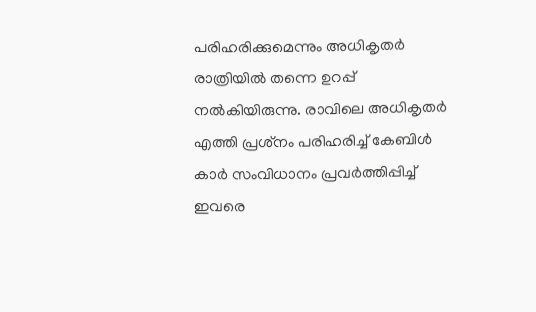പരിഹരിക്കുമെന്നും അധികൃതര്‍ രാത്രിയില്‍ തന്നെ ഉറപ്പ് നല്‍കിയിരുന്നു. രാവിലെ അധികൃതര്‍ എത്തി പ്രശ്‌നം പരിഹരിച്ച് കേബിള്‍ കാര്‍ സംവിധാനം പ്രവര്‍ത്തിപ്പിച്ച് ഇവരെ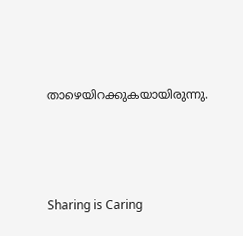താഴെയിറക്കുകയായിരുന്നു.




Sharing is Caring